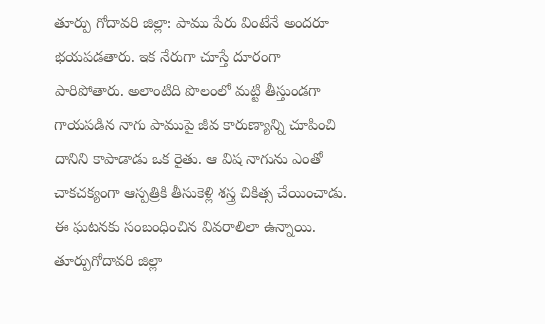తూర్పు గోదావరి జిల్లా: పాము పేరు వింటేనే అందరూ భయపడతారు. ఇక నేరుగా చూస్తే దూరంగా పారిపోతారు. అలాంటిది పొలంలో మట్టి తీస్తుండగా గాయపడిన నాగు పాముపై జీవ కారుణ్యాన్ని చూపించి దానిని కాపాడాడు ఒక రైతు. ఆ విష నాగును ఎంతో చాకచక్యంగా ఆస్పత్రికి తీసుకెళ్లి శస్త్ర చికిత్స చేయించాడు.
ఈ ఘటనకు సంబంధించిన వివరాలిలా ఉన్నాయి. తూర్పుగోదావరి జిల్లా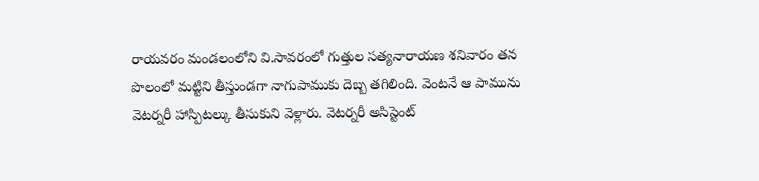రాయవరం మండలంలోని వి.సావరంలో గుత్తుల సత్యనారాయణ శనివారం తన పొలంలో మట్టిని తీస్తుండగా నాగుపాముకు దెబ్బ తగిలింది. వెంటనే ఆ పామును వెటర్నరీ హాస్పిటల్కు తీసుకుని వెళ్లారు. వెటర్నరీ అసిస్టెంట్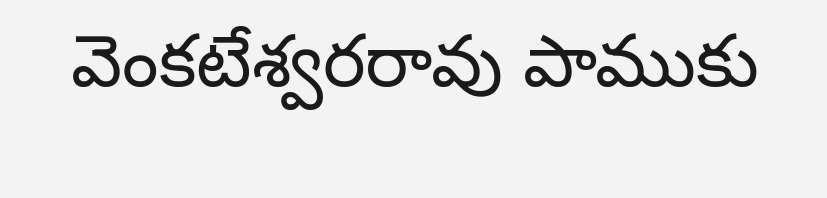వెంకటేశ్వరరావు పాముకు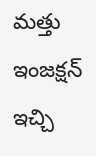మత్తు ఇంజక్షన్ ఇచ్చి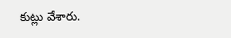కుట్లు వేశారు.